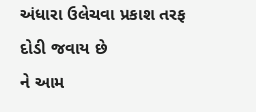અંધારા ઉલેચવા પ્રકાશ તરફ દોડી જવાય છે
ને આમ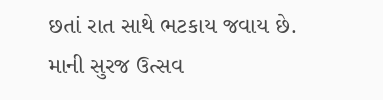છતાં રાત સાથે ભટકાય જવાય છે.
માની સુરજ ઉત્સવ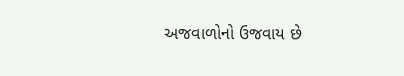અજવાળોનો ઉજવાય છે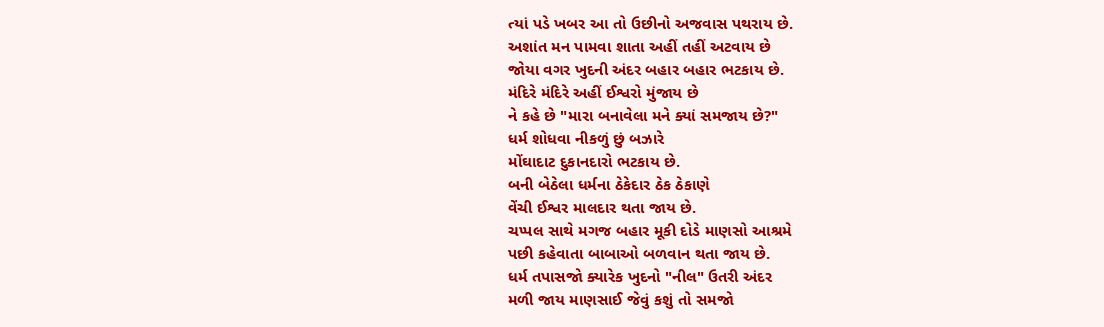ત્યાં પડે ખબર આ તો ઉછીનો અજવાસ પથરાય છે.
અશાંત મન પામવા શાતા અહીં તહીં અટવાય છે
જોયા વગર ખુદની અંદર બહાર બહાર ભટકાય છે.
મંદિરે મંદિરે અહીં ઈશ્વરો મુંજાય છે
ને કહે છે "મારા બનાવેલા મને ક્યાં સમજાય છે?"
ધર્મ શોધવા નીકળું છું બઝારે
મોંઘાદાટ દુકાનદારો ભટકાય છે.
બની બેઠેલા ધર્મના ઠેકેદાર ઠેક ઠેકાણે
વેંચી ઈશ્વર માલદાર થતા જાય છે.
ચપ્પલ સાથે મગજ બહાર મૂકી દોડે માણસો આશ્રમે
પછી કહેવાતા બાબાઓ બળવાન થતા જાય છે.
ધર્મ તપાસજો ક્યારેક ખુદનો "નીલ" ઉતરી અંદર
મળી જાય માણસાઈ જેવું કશું તો સમજો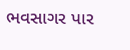ભવસાગર પાર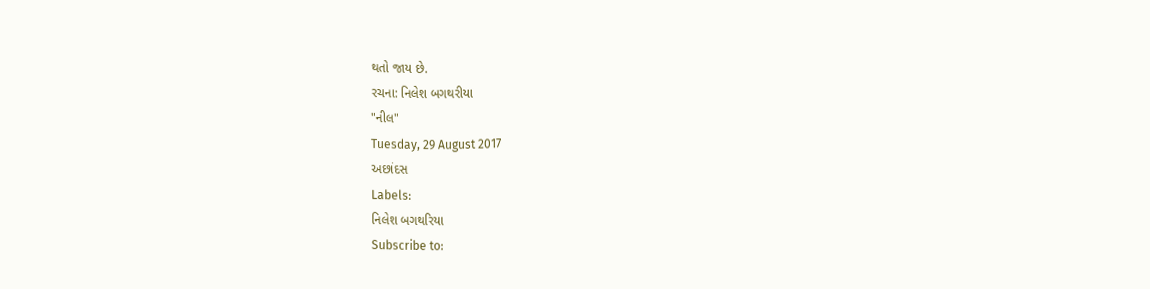થતો જાય છે.
રચના: નિલેશ બગથરીયા
"નીલ"
Tuesday, 29 August 2017
અછાંદસ
Labels:
નિલેશ બગથરિયા
Subscribe to: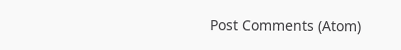Post Comments (Atom)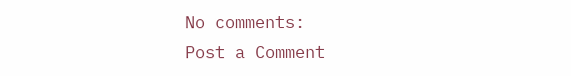No comments:
Post a Comment